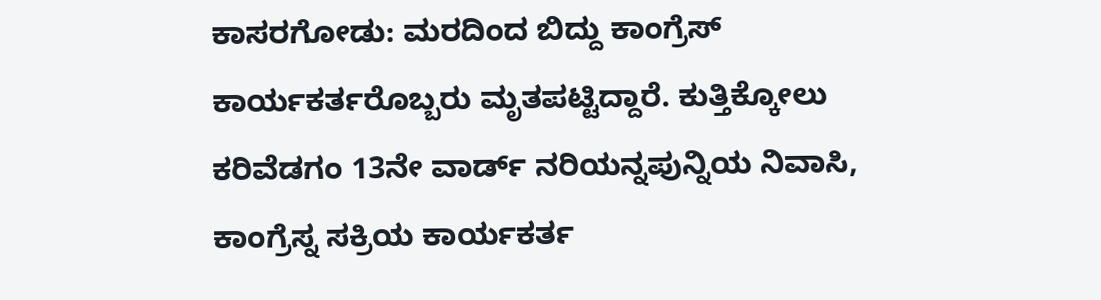ಕಾಸರಗೋಡು: ಮರದಿಂದ ಬಿದ್ದು ಕಾಂಗ್ರೆಸ್ ಕಾರ್ಯಕರ್ತರೊಬ್ಬರು ಮೃತಪಟ್ಟಿದ್ದಾರೆ. ಕುತ್ತಿಕ್ಕೋಲು ಕರಿವೆಡಗಂ 13ನೇ ವಾರ್ಡ್ ನರಿಯನ್ನಪುನ್ನಿಯ ನಿವಾಸಿ, ಕಾಂಗ್ರೆಸ್ನ ಸಕ್ರಿಯ ಕಾರ್ಯಕರ್ತ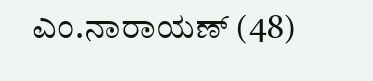ಎಂ.ನಾರಾಯಣ್ (48)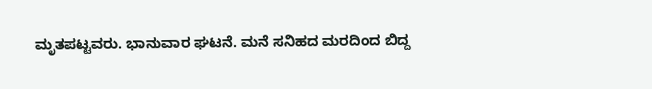ಮೃತಪಟ್ಟವರು. ಭಾನುವಾರ ಘಟನೆ. ಮನೆ ಸನಿಹದ ಮರದಿಂದ ಬಿದ್ದ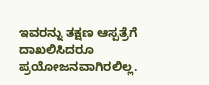ಇವರನ್ನು ತಕ್ಷಣ ಆಸ್ಪತ್ರೆಗೆ ದಾಖಲಿಸಿದರೂ ಪ್ರಯೋಜನವಾಗಿರಲಿಲ್ಲ.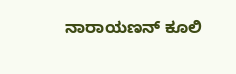ನಾರಾಯಣನ್ ಕೂಲಿ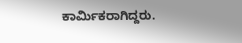ಕಾರ್ಮಿಕರಾಗಿದ್ದರು.